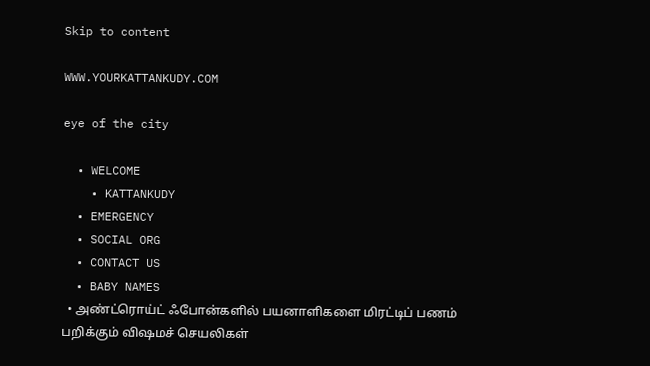Skip to content

WWW.YOURKATTANKUDY.COM

eye of the city

  • WELCOME
    • KATTANKUDY
  • EMERGENCY
  • SOCIAL ORG
  • CONTACT US
  • BABY NAMES
  • அண்ட்ரொய்ட் ஃபோன்களில் பயனாளிகளை மிரட்டிப் பணம் பறிக்கும் விஷமச் செயலிகள்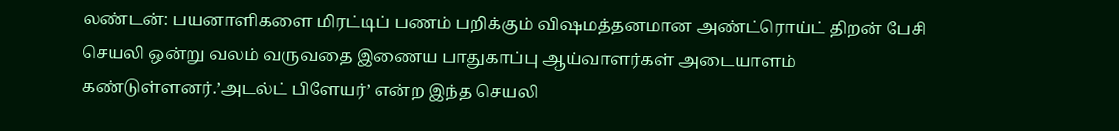லண்டன்: பயனாளிகளை மிரட்டிப் பணம் பறிக்கும் விஷமத்தனமான அண்ட்ரொய்ட் திறன் பேசி செயலி ஒன்று வலம் வருவதை இணைய பாதுகாப்பு ஆய்வாளர்கள் அடையாளம் கண்டுள்ளனர்.’அடல்ட் பிளேயர்’ என்ற இந்த செயலி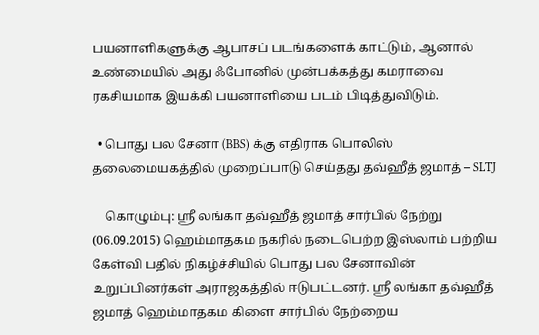பயனாளிகளுக்கு ஆபாசப் படங்களைக் காட்டும், ஆனால் உண்மையில் அது ஃபோனில் முன்பக்கத்து கமராவை ரகசியமாக இயக்கி பயனாளியை படம் பிடித்துவிடும்.

  • பொது பல சேனா (BBS) க்கு எதிராக பொலிஸ் தலைமையகத்தில் முறைப்பாடு செய்தது தவ்ஹீத் ஜமாத் – SLTJ

    கொழும்பு: ஸ்ரீ லங்கா தவ்ஹீத் ஜமாத் சார்பில் நேற்று (06.09.2015) ஹெம்மாதகம நகரில் நடைபெற்ற இஸ்லாம் பற்றிய கேள்வி பதில் நிகழ்ச்சியில் பொது பல சேனாவின் உறுப்பினர்கள் அராஜகத்தில் ஈடுபட்டனர். ஸ்ரீ லங்கா தவ்ஹீத் ஜமாத் ஹெம்மாதகம கிளை சார்பில் நேற்றைய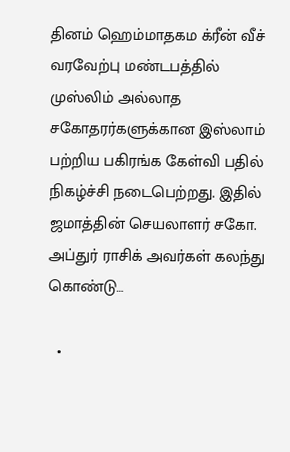தினம் ஹெம்மாதகம க்ரீன் வீச் வரவேற்பு மண்டபத்தில் முஸ்லிம் அல்லாத சகோதரர்களுக்கான இஸ்லாம் பற்றிய பகிரங்க கேள்வி பதில் நிகழ்ச்சி நடைபெற்றது. இதில் ஜமாத்தின் செயலாளர் சகோ. அப்துர் ராசிக் அவர்கள் கலந்து கொண்டு…

  •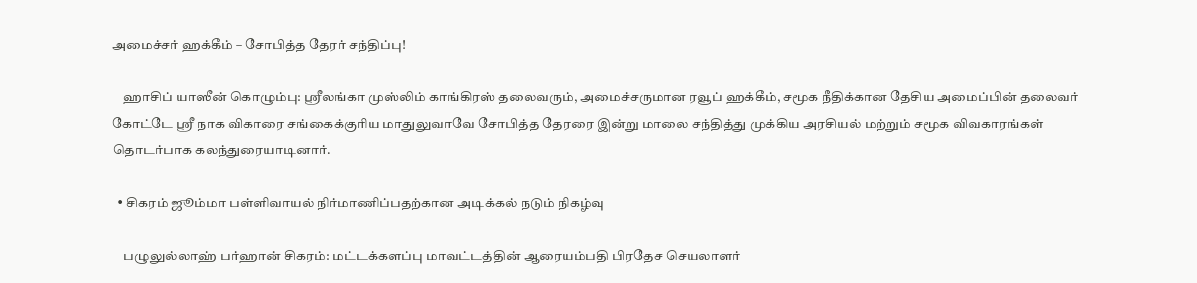அமைச்சர் ஹக்கீம் – சோபித்த தேரர் சந்திப்பு!

    ஹாசிப் யாஸீன் கொழும்பு: ஸ்ரீலங்கா முஸ்லிம் காங்கிரஸ் தலைவரும், அமைச்சருமான ரவூப் ஹக்கீம், சமூக நீதிக்கான தேசிய அமைப்பின் தலைவர் கோட்டே ஸ்ரீ நாக விகாரை சங்கைக்குரிய மாதுலுவாவே சோபித்த தேரரை இன்று மாலை சந்தித்து முக்கிய அரசியல் மற்றும் சமூக விவகாரங்கள் தொடர்பாக கலந்துரையாடினார்.

  • சிகரம் ஜூம்மா பள்ளிவாயல் நிர்மாணிப்பதற்கான அடிக்கல் நடும் நிகழ்வு

    பழுலுல்லாஹ் பர்ஹான் சிகரம்: மட்டக்களப்பு மாவட்டத்தின் ஆரையம்பதி பிரதேச செயலாளர்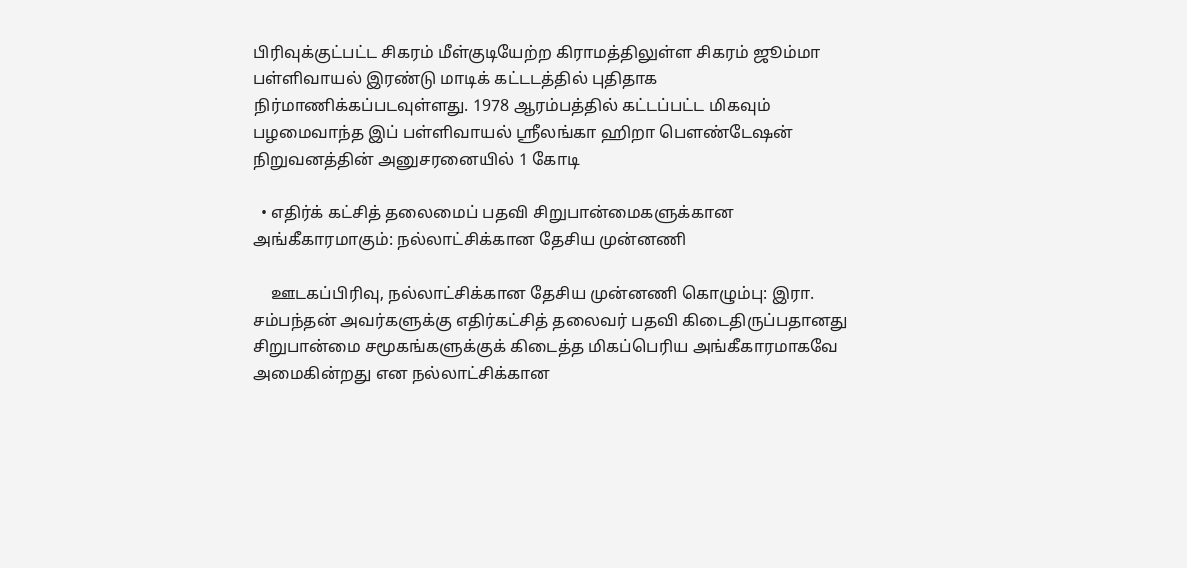பிரிவுக்குட்பட்ட சிகரம் மீள்குடியேற்ற கிராமத்திலுள்ள சிகரம் ஜூம்மா பள்ளிவாயல் இரண்டு மாடிக் கட்டடத்தில் புதிதாக நிர்மாணிக்கப்படவுள்ளது. 1978 ஆரம்பத்தில் கட்டப்பட்ட மிகவும் பழமைவாந்த இப் பள்ளிவாயல் ஸ்ரீலங்கா ஹிறா பௌண்டேஷன் நிறுவனத்தின் அனுசரனையில் 1 கோடி

  • எதிர்க் கட்சித் தலைமைப் பதவி சிறுபான்மைகளுக்கான அங்கீகாரமாகும்: நல்லாட்சிக்கான தேசிய முன்னணி

    ஊடகப்பிரிவு, நல்லாட்சிக்கான தேசிய முன்னணி கொழும்பு: இரா. சம்பந்தன் அவர்களுக்கு எதிர்கட்சித் தலைவர் பதவி கிடைதிருப்பதானது சிறுபான்மை சமூகங்களுக்குக் கிடைத்த மிகப்பெரிய அங்கீகாரமாகவே அமைகின்றது என நல்லாட்சிக்கான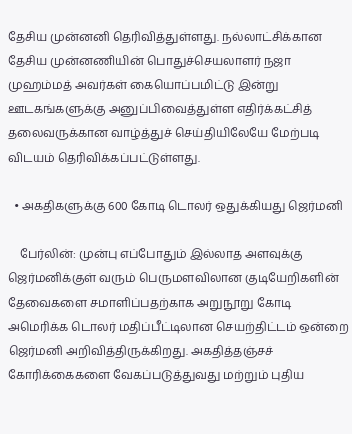தேசிய முன்னனி தெரிவித்துள்ளது. நல்லாட்சிக்கான தேசிய முன்னணியின் பொதுச்செயலாளர் நஜா முஹம்மத் அவர்கள் கையொப்பமிட்டு இன்று ஊடகங்களுக்கு அனுப்பிவைத்துள்ள எதிர்க்கட்சித் தலைவருக்கான வாழ்த்துச் செய்தியிலேயே மேற்படி விடயம் தெரிவிக்கப்பட்டுள்ளது.

  • அகதிகளுக்கு 600 கோடி டொலர் ஒதுக்கியது ஜெர்மனி

    பேர்லின்: முன்பு எப்போதும் இல்லாத அளவுக்கு ஜெர்மனிக்குள் வரும் பெருமளவிலான குடியேறிகளின் தேவைகளை சமாளிப்பதற்காக அறுநூறு கோடி அமெரிக்க டொலர் மதிப்பீட்டிலான செயற்திட்டம் ஒன்றை ஜெர்மனி அறிவித்திருக்கிறது. அகதித்தஞ்சச் கோரிக்கைகளை வேகப்படுத்துவது மற்றும் புதிய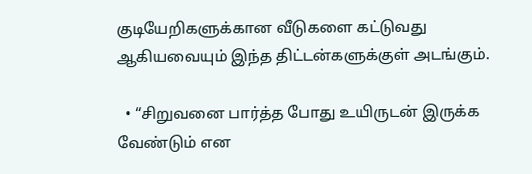குடியேறிகளுக்கான வீடுகளை கட்டுவது ஆகியவையும் இந்த திட்டன்களுக்குள் அடங்கும்.

  • “சிறுவனை பார்த்த போது உயிருடன் இருக்க வேண்டும் என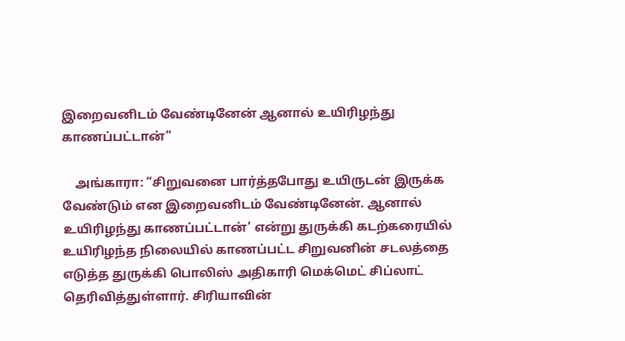இறைவனிடம் வேண்டினேன் ஆனால் உயிரிழந்து காணப்பட்டான்”

    அங்காரா: “சிறுவனை பார்த்தபோது உயிருடன் இருக்க வேண்டும் என இறைவனிடம் வேண்டினேன். ஆனால் உயிரிழந்து காணப்பட்டான்’ என்று துருக்கி கடற்கரையில் உயிரிழந்த நிலையில் காணப்பட்ட சிறுவனின் சடலத்தை எடுத்த துருக்கி பொலிஸ் அதிகாரி மெக்மெட் சிப்லாட் தெரிவித்துள்ளார். சிரியாவின்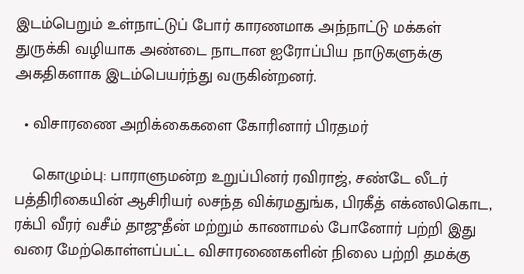இடம்பெறும் உள்நாட்டுப் போர் காரணமாக அந்நாட்டு மக்கள் துருக்கி வழியாக அண்டை நாடான ஐரோப்பிய நாடுகளுக்கு அகதிகளாக இடம்பெயர்ந்து வருகின்றனர்.

  • விசாரணை அறிக்கைகளை கோரினார் பிரதமர்

    கொழும்பு: பாராளுமன்ற உறுப்பினர் ரவிராஜ், சண்டே லீடர் பத்திரிகையின் ஆசிரியர் லசந்த விக்ரமதுங்க, பிரகீத் எக்னலிகொட, ரக்பி வீரர் வசீம் தாஜுதீன் மற்றும் காணாமல் போனோர் பற்றி இது வரை மேற்கொள்ளப்பட்ட விசாரணைகளின் நிலை பற்றி தமக்கு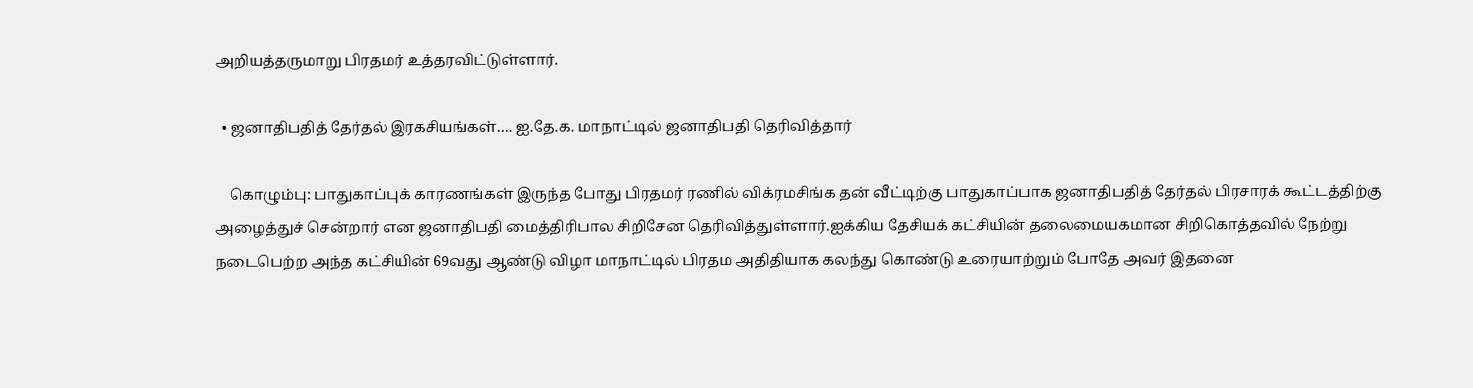அறியத்தருமாறு பிரதமர் உத்தரவிட்டுள்ளார்.

  • ஜனாதிபதித் தேர்தல் இரகசியங்கள்…. ஐ.தே.க. மாநாட்டில் ஜனாதிபதி தெரிவித்தார்

    கொழும்பு: பாதுகாப்புக் காரணங்கள் இருந்த போது பிரதமர் ரணில் விக்ரமசிங்க தன் வீட்டிற்கு பாதுகாப்பாக ஜனாதிபதித் தேர்தல் பிரசாரக் கூட்டத்திற்கு அழைத்துச் சென்றார் என ஜனாதிபதி மைத்திரிபால சிறிசேன தெரிவித்துள்ளார்.ஐக்கிய தேசியக் கட்சியின் தலைமையகமான சிறிகொத்தவில் நேற்று நடைபெற்ற அந்த கட்சியின் 69வது ஆண்டு விழா மாநாட்டில் பிரதம அதிதியாக கலந்து கொண்டு உரையாற்றும் போதே அவர் இதனை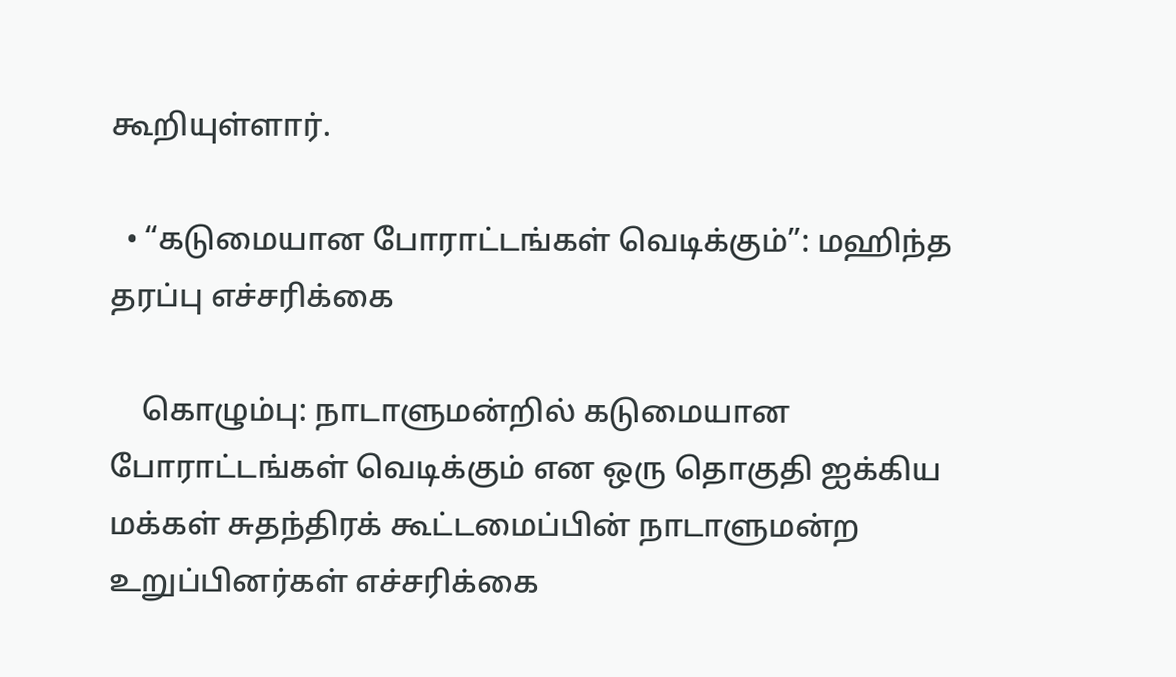கூறியுள்ளார்.

  • “கடுமையான போராட்டங்கள் வெடிக்கும்”: மஹிந்த தரப்பு எச்சரிக்கை

    கொழும்பு: நாடாளுமன்றில் கடுமையான போராட்டங்கள் வெடிக்கும் என ஒரு தொகுதி ஐக்கிய மக்கள் சுதந்திரக் கூட்டமைப்பின் நாடாளுமன்ற உறுப்பினர்கள் எச்சரிக்கை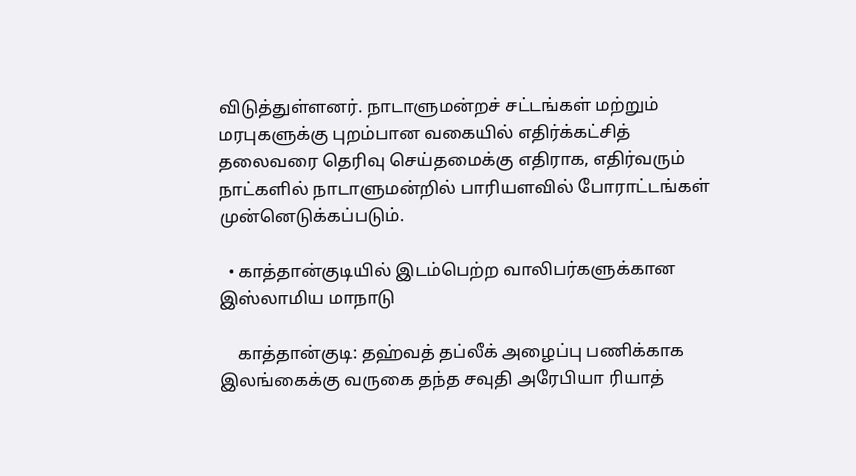விடுத்துள்ளனர். நாடாளுமன்றச் சட்டங்கள் மற்றும் மரபுகளுக்கு புறம்பான வகையில் எதிர்க்கட்சித் தலைவரை தெரிவு செய்தமைக்கு எதிராக, எதிர்வரும் நாட்களில் நாடாளுமன்றில் பாரியளவில் போராட்டங்கள் முன்னெடுக்கப்படும்.

  • காத்தான்குடியில் இடம்பெற்ற வாலிபர்களுக்கான இஸ்லாமிய மாநாடு

    காத்தான்குடி: தஹ்வத் தப்லீக் அழைப்பு பணிக்காக இலங்கைக்கு வருகை தந்த சவுதி அரேபியா ரியாத்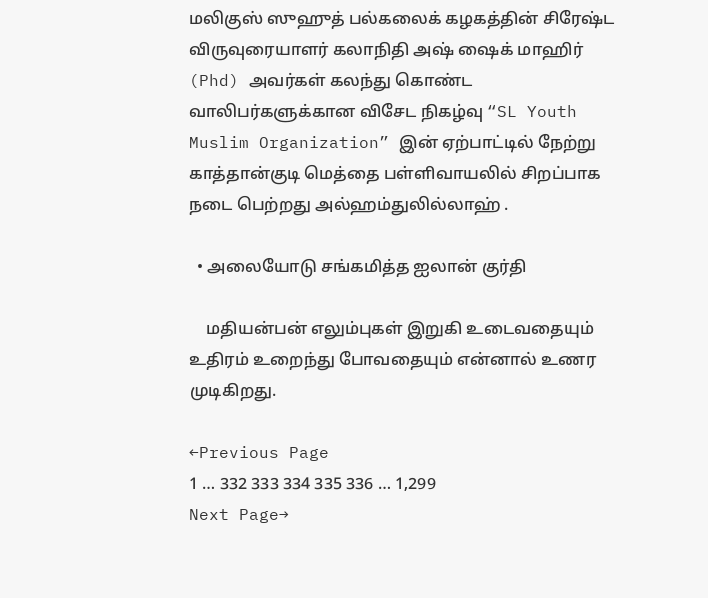மலிகுஸ் ஸுஹுத் பல்கலைக் கழகத்தின் சிரேஷ்ட விருவுரையாளர் கலாநிதி அஷ் ஷைக் மாஹிர் (Phd) அவர்கள் கலந்து கொண்ட வாலிபர்களுக்கான விசேட நிகழ்வு “SL Youth Muslim Organization” இன் ஏற்பாட்டில் நேற்று காத்தான்குடி மெத்தை பள்ளிவாயலில் சிறப்பாக நடை பெற்றது அல்ஹம்துலில்லாஹ் .

  • அலையோடு சங்கமித்த ஐலான் குர்தி

    மதியன்பன் எலும்புகள் இறுகி உடைவதையும் உதிரம் உறைந்து போவதையும் என்னால் உணர முடிகிறது.

←Previous Page
1 … 332 333 334 335 336 … 1,299
Next Page→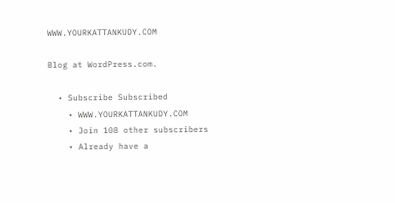WWW.YOURKATTANKUDY.COM

Blog at WordPress.com.

  • Subscribe Subscribed
    • WWW.YOURKATTANKUDY.COM
    • Join 108 other subscribers
    • Already have a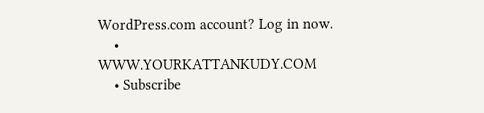WordPress.com account? Log in now.
    • WWW.YOURKATTANKUDY.COM
    • Subscribe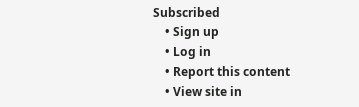Subscribed
    • Sign up
    • Log in
    • Report this content
    • View site in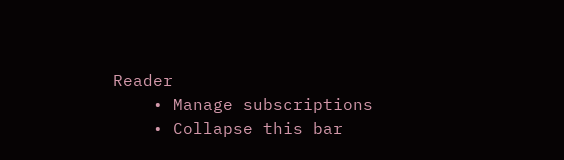Reader
    • Manage subscriptions
    • Collapse this bar